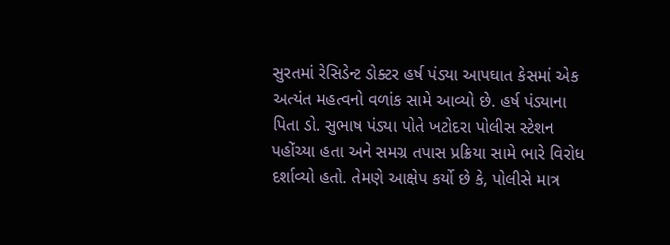સુરતમાં રેસિડેન્ટ ડોક્ટર હર્ષ પંડ્યા આપઘાત કેસમાં એક અત્યંત મહત્વનો વળાંક સામે આવ્યો છે. હર્ષ પંડ્યાના પિતા ડો. સુભાષ પંડ્યા પોતે ખટોદરા પોલીસ સ્ટેશન પહોંચ્યા હતા અને સમગ્ર તપાસ પ્રક્રિયા સામે ભારે વિરોધ દર્શાવ્યો હતો. તેમણે આક્ષેપ કર્યો છે કે, પોલીસે માત્ર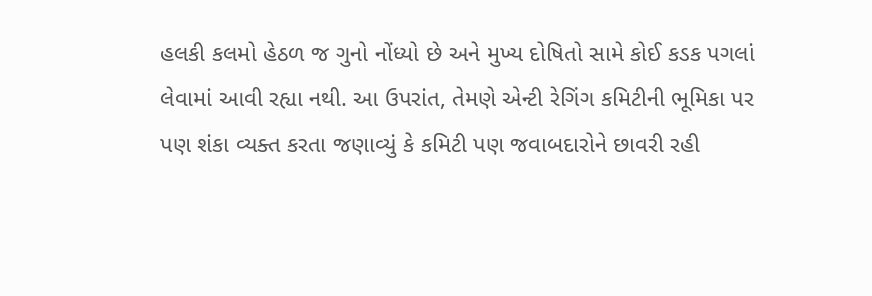હલકી કલમો હેઠળ જ ગુનો નોંધ્યો છે અને મુખ્ય દોષિતો સામે કોઈ કડક પગલાં લેવામાં આવી રહ્યા નથી. આ ઉપરાંત, તેમણે એન્ટી રેગિંગ કમિટીની ભૂમિકા પર પણ શંકા વ્યક્ત કરતા જણાવ્યું કે કમિટી પણ જવાબદારોને છાવરી રહી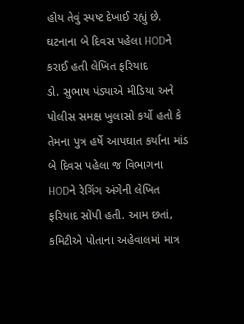હોય તેવું સ્પષ્ટ દેખાઈ રહ્યું છે.
ઘટનાના બે દિવસ પહેલા HODને કરાઈ હતી લેખિત ફરિયાદ
ડો. સુભાષ પંડ્યાએ મીડિયા અને પોલીસ સમક્ષ ખુલાસો કર્યો હતો કે તેમના પુત્ર હર્ષે આપઘાત કર્યાના માંડ બે દિવસ પહેલા જ વિભાગના HODને રેગિંગ અંગેની લેખિત ફરિયાદ સોંપી હતી. આમ છતાં, કમિટીએ પોતાના અહેવાલમાં માત્ર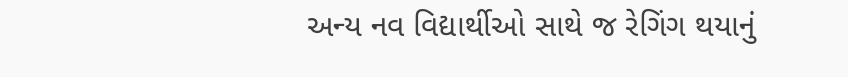અન્ય નવ વિદ્યાર્થીઓ સાથે જ રેગિંગ થયાનું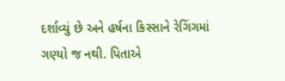દર્શાવ્યું છે અને હર્ષના કિસ્સાને રેગિંગમાં ગણ્યો જ નથી. પિતાએ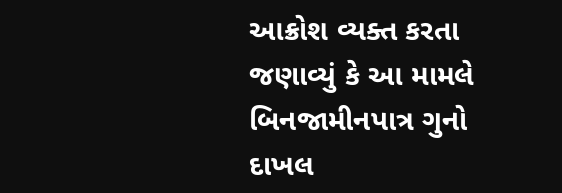આક્રોશ વ્યક્ત કરતા જણાવ્યું કે આ મામલે બિનજામીનપાત્ર ગુનો દાખલ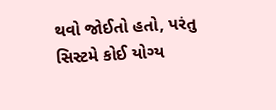થવો જોઈતો હતો, પરંતુ સિસ્ટમે કોઈ યોગ્ય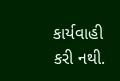કાર્યવાહી કરી નથી.